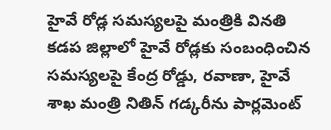హైవే రోడ్ల సమస్యలపై మంత్రికి వినతి
కడప జిల్లాలో హైవే రోడ్లకు సంబంధించిన సమస్యలపై కేంద్ర రోడ్డు, రవాణా, హైవే శాఖ మంత్రి నితిన్ గడ్కరీను పార్లమెంట్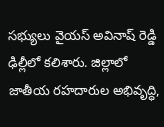సభ్యులు వైయస్ అవినాష్ రెడ్డి ఢిల్లీలో కలిశారు. జిల్లాలో జాతీయ రహదారుల అభివృద్ధి,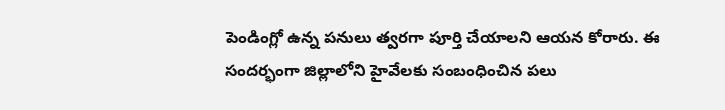పెండింగ్లో ఉన్న పనులు త్వరగా పూర్తి చేయాలని ఆయన కోరారు. ఈ సందర్భంగా జిల్లాలోని హైవేలకు సంబంధించిన పలు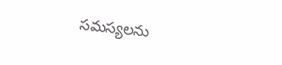సమస్యలను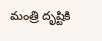మంత్రి దృష్టికి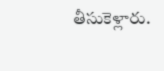తీసుకెళ్లారు.